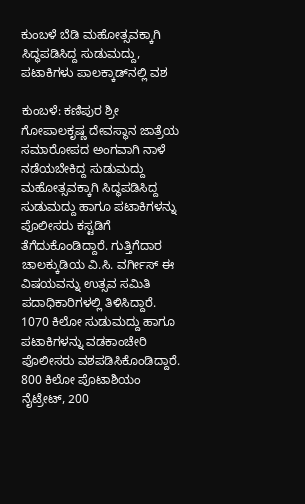ಕುಂಬಳೆ ಬೆಡಿ ಮಹೋತ್ಸವಕ್ಕಾಗಿ ಸಿದ್ಧಪಡಿಸಿದ್ದ ಸುಡುಮದ್ದು, ಪಟಾಕಿಗಳು ಪಾಲಕ್ಕಾಡ್‌ನಲ್ಲಿ ವಶ

ಕುಂಬಳೆ: ಕಣಿಪುರ ಶ್ರೀ ಗೋಪಾಲಕೃಷ್ಣ ದೇವಸ್ಥಾನ ಜಾತ್ರೆಯ ಸಮಾರೋಪದ ಅಂಗವಾಗಿ ನಾಳೆ ನಡೆಯಬೇಕಿದ್ದ ಸುಡುಮದ್ದು ಮಹೋತ್ಸವಕ್ಕಾಗಿ ಸಿದ್ಧಪಡಿಸಿದ್ದ ಸುಡುಮದ್ದು ಹಾಗೂ ಪಟಾಕಿಗಳನ್ನು ಪೊಲೀಸರು ಕಸ್ಟಡಿಗೆ ತೆಗೆದುಕೊಂಡಿದ್ದಾರೆ. ಗುತ್ತಿಗೆದಾರ ಚಾಲಕ್ಕುಡಿಯ ವಿ.ಸಿ. ವರ್ಗೀಸ್ ಈ ವಿಷಯವನ್ನು ಉತ್ಸವ ಸಮಿತಿ ಪದಾಧಿಕಾರಿಗಳಲ್ಲಿ ತಿಳಿಸಿದ್ದಾರೆ. 1070 ಕಿಲೋ ಸುಡುಮದ್ದು ಹಾಗೂ  ಪಟಾಕಿಗಳನ್ನು ವಡಕಾಂಚೇರಿ ಪೊಲೀಸರು ವಶಪಡಿಸಿಕೊಂಡಿದ್ದಾರೆ. 800 ಕಿಲೋ ಪೊಟಾಶಿಯಂ ನೈಟ್ರೇಟ್, 200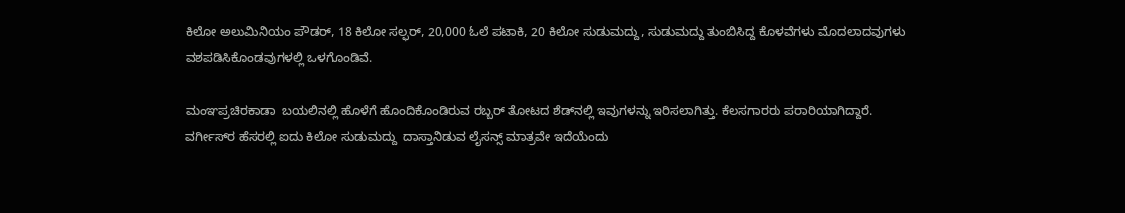ಕಿಲೋ ಅಲುಮಿನಿಯಂ ಪೌಡರ್, 18 ಕಿಲೋ ಸಲ್ಫರ್, 20,000 ಓಲೆ ಪಟಾಕಿ, 20 ಕಿಲೋ ಸುಡುಮದ್ದು, ಸುಡುಮದ್ದು ತುಂಬಿಸಿದ್ದ ಕೊಳವೆಗಳು ಮೊದಲಾದವುಗಳು ವಶಪಡಿಸಿಕೊಂಡವುಗಳಲ್ಲಿ ಒಳಗೊಂಡಿವೆ.

ಮಂಞಪ್ರಚಿರಕಾಡಾ  ಬಯಲಿನಲ್ಲಿ ಹೊಳೆಗೆ ಹೊಂದಿಕೊಂಡಿರುವ ರಬ್ಬರ್ ತೋಟದ ಶೆಡ್‌ನಲ್ಲಿ ಇವುಗಳನ್ನು ಇರಿಸಲಾಗಿತ್ತು. ಕೆಲಸಗಾರರು ಪರಾರಿಯಾಗಿದ್ದಾರೆ. ವರ್ಗೀಸ್‌ರ ಹೆಸರಲ್ಲಿ ಐದು ಕಿಲೋ ಸುಡುಮದ್ದು  ದಾಸ್ತಾನಿಡುವ ಲೈಸನ್ಸ್ ಮಾತ್ರವೇ ಇದೆಯೆಂದು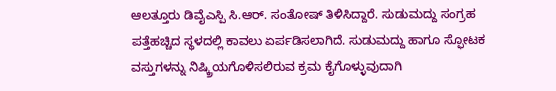ಆಲತ್ತೂರು ಡಿವೈಎಸ್ಪಿ ಸಿ.ಆರ್. ಸಂತೋಷ್ ತಿಳಿಸಿದ್ದಾರೆ. ಸುಡುಮದ್ದು ಸಂಗ್ರಹ ಪತ್ತೆಹಚ್ಚಿದ ಸ್ಥಳದಲ್ಲಿ ಕಾವಲು ಏರ್ಪಡಿಸಲಾಗಿದೆ. ಸುಡುಮದ್ದು ಹಾಗೂ ಸ್ಫೋಟಕ ವಸ್ತುಗಳನ್ನು ನಿಷ್ಕ್ರಿಯಗೊಳಿಸಲಿರುವ ಕ್ರಮ ಕೈಗೊಳ್ಳುವುದಾಗಿ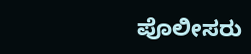ಪೊಲೀಸರು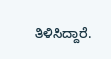ತಿಳಿಸಿದ್ದಾರೆ.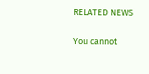RELATED NEWS

You cannot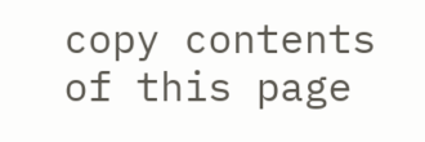copy contents of this page